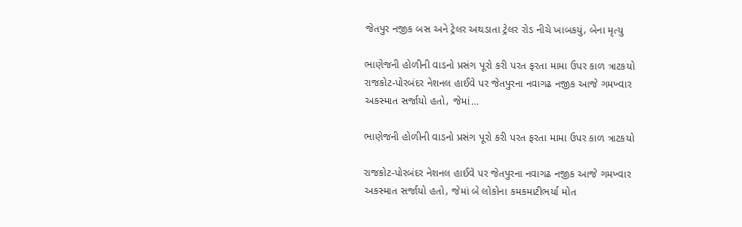જેતપુર નજીક બસ અને ટ્રેલર અથડાતા ટ્રેલર રોડ નીચે ખાબકયું, બેના મૃત્યુ

ભાણેજની હોળીની વાડનો પ્રસંગ પૂરો કરી પરત ફરતા મામા ઉપર કાળ ત્રાટકયો રાજકોટ-પોરબંદર નેશનલ હાઈવે પર જેતપુરના નવાગઢ નજીક આજે ગમખ્વાર અકસ્માત સર્જાયો હતો, જેમાં…

ભાણેજની હોળીની વાડનો પ્રસંગ પૂરો કરી પરત ફરતા મામા ઉપર કાળ ત્રાટકયો

રાજકોટ-પોરબંદર નેશનલ હાઈવે પર જેતપુરના નવાગઢ નજીક આજે ગમખ્વાર અકસ્માત સર્જાયો હતો, જેમાં બે લોકોના કમકમાટીભર્યા મોત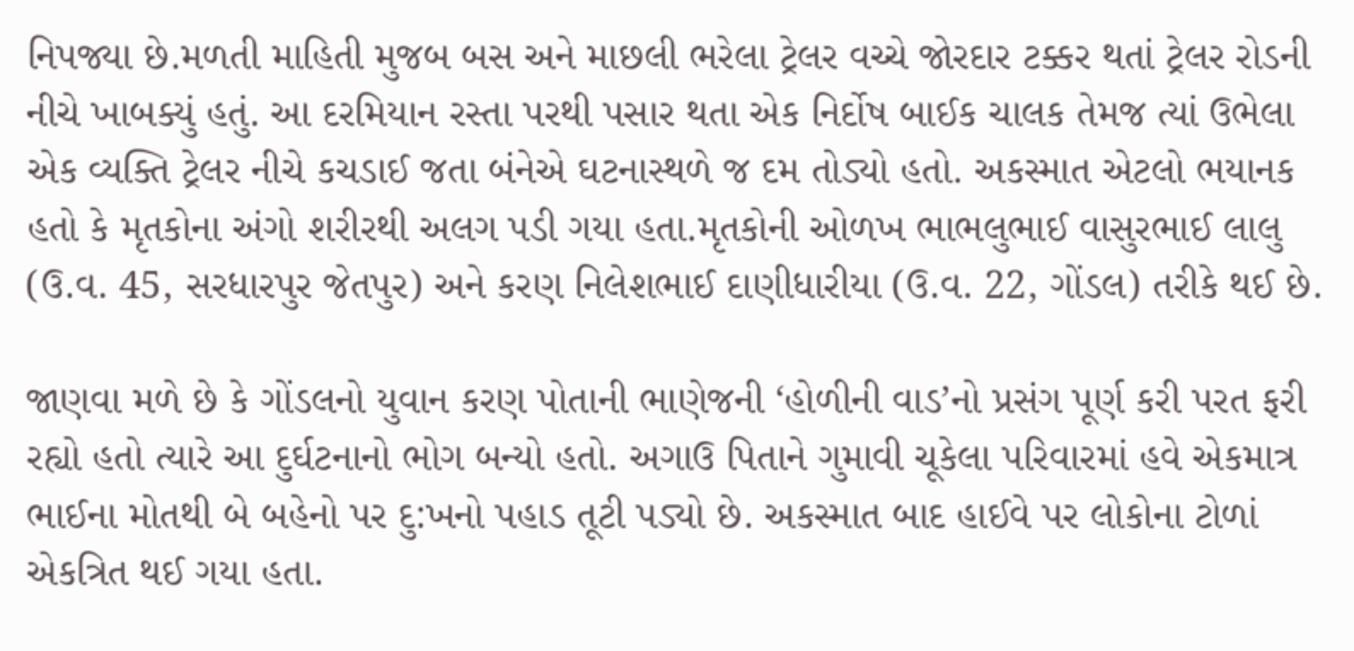નિપજ્યા છે.મળતી માહિતી મુજબ બસ અને માછલી ભરેલા ટ્રેલર વચ્ચે જોરદાર ટક્કર થતાં ટ્રેલર રોડની નીચે ખાબક્યું હતું. આ દરમિયાન રસ્તા પરથી પસાર થતા એક નિર્દોષ બાઈક ચાલક તેમજ ત્યાં ઉભેલા એક વ્યક્તિ ટ્રેલર નીચે કચડાઈ જતા બંનેએ ઘટનાસ્થળે જ દમ તોડ્યો હતો. અકસ્માત એટલો ભયાનક હતો કે મૃતકોના અંગો શરીરથી અલગ પડી ગયા હતા.મૃતકોની ઓળખ ભાભલુભાઈ વાસુરભાઈ લાલુ (ઉ.વ. 45, સરધારપુર જેતપુર) અને કરણ નિલેશભાઈ દાણીધારીયા (ઉ.વ. 22, ગોંડલ) તરીકે થઈ છે.

જાણવા મળે છે કે ગોંડલનો યુવાન કરણ પોતાની ભાણેજની ‘હોળીની વાડ’નો પ્રસંગ પૂર્ણ કરી પરત ફરી રહ્યો હતો ત્યારે આ દુર્ઘટનાનો ભોગ બન્યો હતો. અગાઉ પિતાને ગુમાવી ચૂકેલા પરિવારમાં હવે એકમાત્ર ભાઈના મોતથી બે બહેનો પર દુ:ખનો પહાડ તૂટી પડ્યો છે. અકસ્માત બાદ હાઈવે પર લોકોના ટોળાં એકત્રિત થઈ ગયા હતા.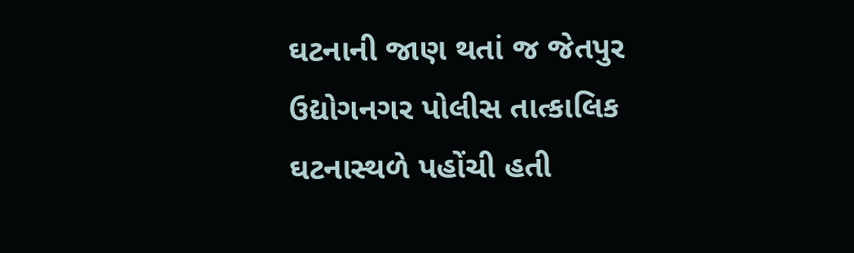ઘટનાની જાણ થતાં જ જેતપુર ઉદ્યોગનગર પોલીસ તાત્કાલિક ઘટનાસ્થળે પહોંચી હતી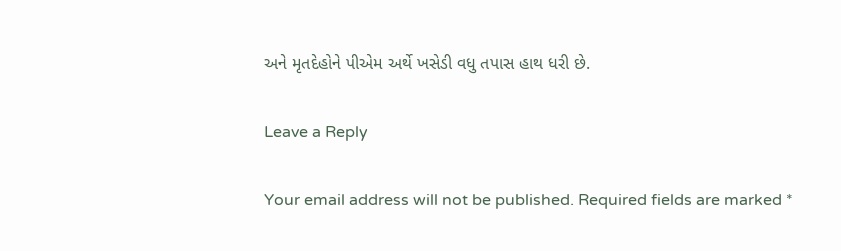અને મૃતદેહોને પીએમ અર્થે ખસેડી વધુ તપાસ હાથ ધરી છે.

Leave a Reply

Your email address will not be published. Required fields are marked *